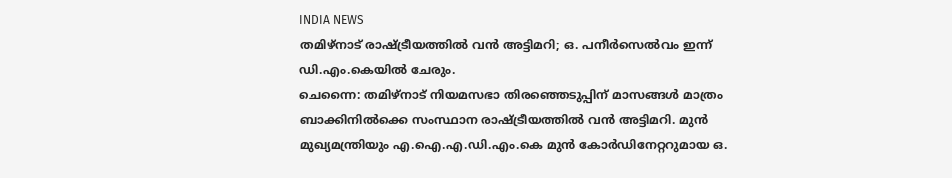INDIA NEWS
തമിഴ്നാട് രാഷ്ട്രീയത്തിൽ വൻ അട്ടിമറി; ഒ. പനീർസെൽവം ഇന്ന് ഡി.എം.കെയിൽ ചേരും.
ചെന്നൈ: തമിഴ്നാട് നിയമസഭാ തിരഞ്ഞെടുപ്പിന് മാസങ്ങൾ മാത്രം ബാക്കിനിൽക്കെ സംസ്ഥാന രാഷ്ട്രീയത്തിൽ വൻ അട്ടിമറി. മുൻ മുഖ്യമന്ത്രിയും എ.ഐ.എ.ഡി.എം.കെ മുൻ കോർഡിനേറ്ററുമായ ഒ.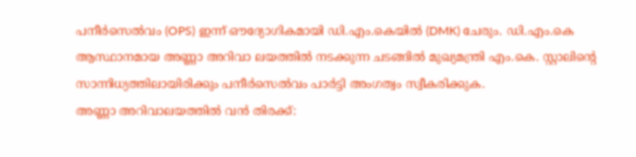പനീർസെൽവം (OPS) ഇന്ന് ഔദ്യോഗികമായി ഡി.എം.കെയിൽ (DMK) ചേരും. ഡി.എം.കെ ആസ്ഥാനമായ അണ്ണാ അറിവാ ലയത്തിൽ നടക്കുന്ന ചടങ്ങിൽ മുഖ്യമന്ത്രി എം.കെ. സ്റ്റാലിന്റെ സാന്നിധ്യത്തിലായിരിക്കും പനീർസെൽവം പാർട്ടി അംഗത്വം സ്വീകരിക്കുക.
അണ്ണാ അറിവാലയത്തിൽ വൻ തിരക്ക്: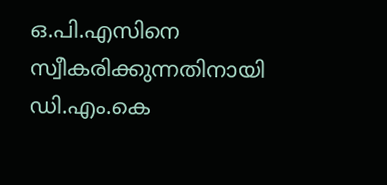ഒ.പി.എസിനെ സ്വീകരിക്കുന്നതിനായി ഡി.എം.കെ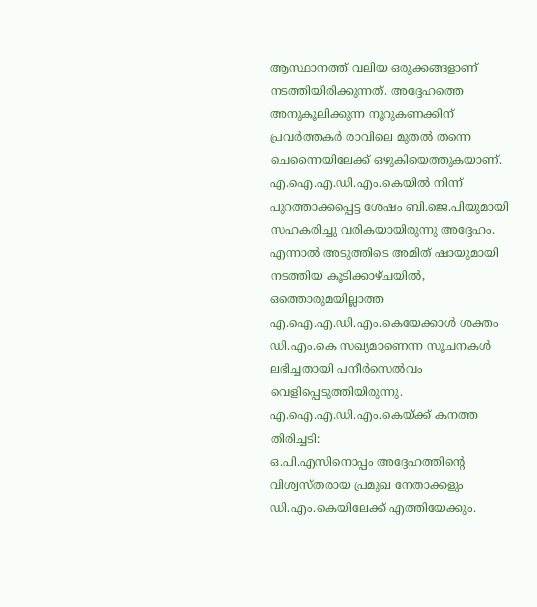ആസ്ഥാനത്ത് വലിയ ഒരുക്കങ്ങളാണ് നടത്തിയിരിക്കുന്നത്. അദ്ദേഹത്തെ അനുകൂലിക്കുന്ന നൂറുകണക്കിന് പ്രവർത്തകർ രാവിലെ മുതൽ തന്നെ ചെന്നൈയിലേക്ക് ഒഴുകിയെത്തുകയാണ്. എ.ഐ.എ.ഡി.എം.കെയിൽ നിന്ന് പുറത്താക്കപ്പെട്ട ശേഷം ബി.ജെ.പിയുമായി സഹകരിച്ചു വരികയായിരുന്നു അദ്ദേഹം. എന്നാൽ അടുത്തിടെ അമിത് ഷായുമായി നടത്തിയ കൂടിക്കാഴ്ചയിൽ, ഒത്തൊരുമയില്ലാത്ത എ.ഐ.എ.ഡി.എം.കെയേക്കാൾ ശക്തം ഡി.എം.കെ സഖ്യമാണെന്ന സൂചനകൾ ലഭിച്ചതായി പനീർസെൽവം വെളിപ്പെടുത്തിയിരുന്നു.
എ.ഐ.എ.ഡി.എം.കെയ്ക്ക് കനത്ത തിരിച്ചടി:
ഒ.പി.എസിനൊപ്പം അദ്ദേഹത്തിന്റെ വിശ്വസ്തരായ പ്രമുഖ നേതാക്കളും ഡി.എം.കെയിലേക്ക് എത്തിയേക്കും.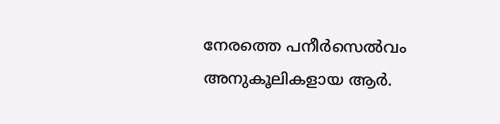നേരത്തെ പനീർസെൽവം അനുകൂലികളായ ആർ.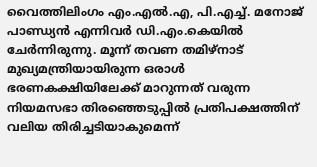വൈത്തിലിംഗം എം.എൽ.എ, പി.എച്ച്. മനോജ് പാണ്ഡ്യൻ എന്നിവർ ഡി.എം.കെയിൽ ചേർന്നിരുന്നു. മൂന്ന് തവണ തമിഴ്നാട് മുഖ്യമന്ത്രിയായിരുന്ന ഒരാൾ ഭരണകക്ഷിയിലേക്ക് മാറുന്നത് വരുന്ന നിയമസഭാ തിരഞ്ഞെടുപ്പിൽ പ്രതിപക്ഷത്തിന് വലിയ തിരിച്ചടിയാകുമെന്ന്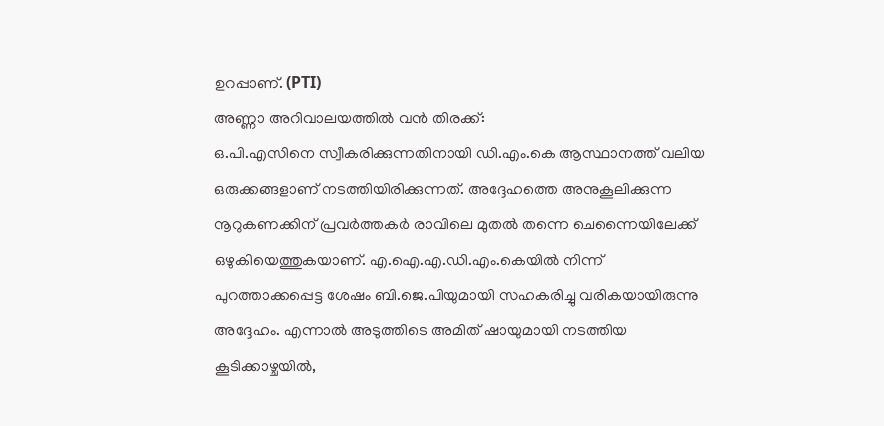ഉറപ്പാണ്. (PTI)
അണ്ണാ അറിവാലയത്തിൽ വൻ തിരക്ക്:
ഒ.പി.എസിനെ സ്വീകരിക്കുന്നതിനായി ഡി.എം.കെ ആസ്ഥാനത്ത് വലിയ ഒരുക്കങ്ങളാണ് നടത്തിയിരിക്കുന്നത്. അദ്ദേഹത്തെ അനുകൂലിക്കുന്ന നൂറുകണക്കിന് പ്രവർത്തകർ രാവിലെ മുതൽ തന്നെ ചെന്നൈയിലേക്ക് ഒഴുകിയെത്തുകയാണ്. എ.ഐ.എ.ഡി.എം.കെയിൽ നിന്ന് പുറത്താക്കപ്പെട്ട ശേഷം ബി.ജെ.പിയുമായി സഹകരിച്ചു വരികയായിരുന്നു അദ്ദേഹം. എന്നാൽ അടുത്തിടെ അമിത് ഷായുമായി നടത്തിയ കൂടിക്കാഴ്ചയിൽ,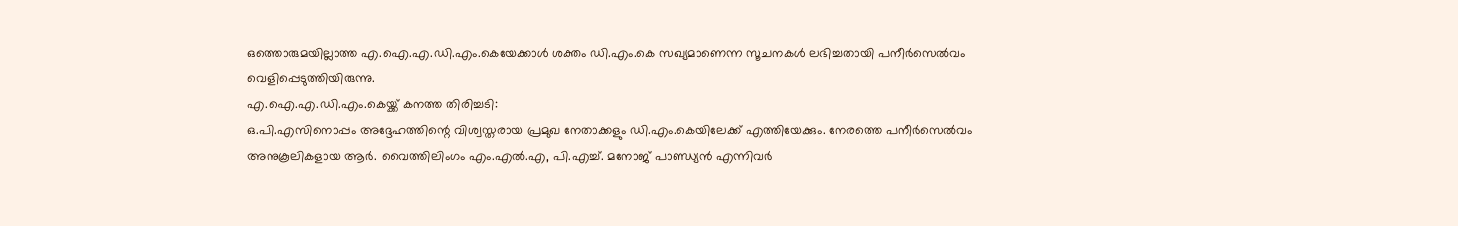ഒത്തൊരുമയില്ലാത്ത എ.ഐ.എ.ഡി.എം.കെയേക്കാൾ ശക്തം ഡി.എം.കെ സഖ്യമാണെന്ന സൂചനകൾ ലഭിച്ചതായി പനീർസെൽവം വെളിപ്പെടുത്തിയിരുന്നു.
എ.ഐ.എ.ഡി.എം.കെയ്ക്ക് കനത്ത തിരിച്ചടി:
ഒ.പി.എസിനൊപ്പം അദ്ദേഹത്തിന്റെ വിശ്വസ്തരായ പ്രമുഖ നേതാക്കളും ഡി.എം.കെയിലേക്ക് എത്തിയേക്കും. നേരത്തെ പനീർസെൽവം അനുകൂലികളായ ആർ. വൈത്തിലിംഗം എം.എൽ.എ, പി.എച്ച്. മനോജ് പാണ്ഡ്യൻ എന്നിവർ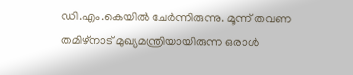ഡി.എം.കെയിൽ ചേർന്നിരുന്നു. മൂന്ന് തവണ തമിഴ്നാട് മുഖ്യമന്ത്രിയായിരുന്ന ഒരാൾ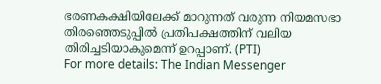ഭരണകക്ഷിയിലേക്ക് മാറുന്നത് വരുന്ന നിയമസഭാ തിരഞ്ഞെടുപ്പിൽ പ്രതിപക്ഷത്തിന് വലിയ തിരിച്ചടിയാകുമെന്ന് ഉറപ്പാണ്. (PTI)
For more details: The Indian Messenger